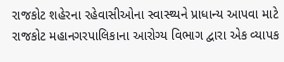રાજકોટ શહેરના રહેવાસીઓના સ્વાસ્થ્યને પ્રાધાન્ય આપવા માટે રાજકોટ મહાનગરપાલિકાના આરોગ્ય વિભાગ દ્વારા એક વ્યાપક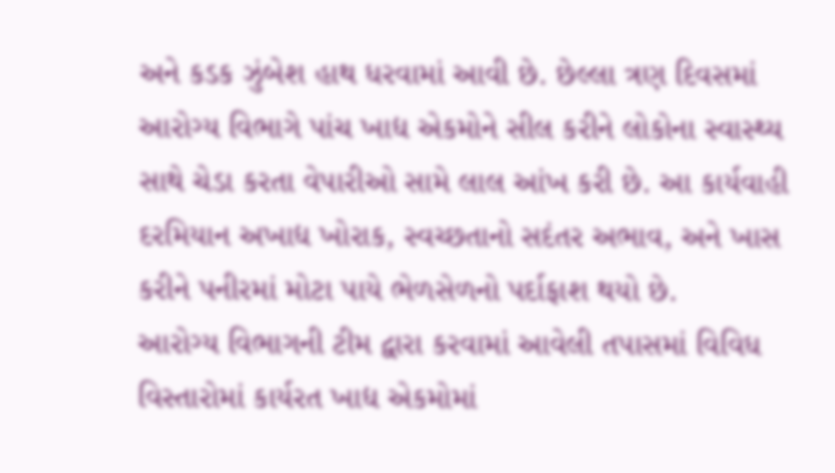અને કડક ઝુંબેશ હાથ ધરવામાં આવી છે. છેલ્લા ત્રણ દિવસમાં આરોગ્ય વિભાગે પાંચ ખાદ્ય એકમોને સીલ કરીને લોકોના સ્વાસ્થ્ય સાથે ચેડા કરતા વેપારીઓ સામે લાલ આંખ કરી છે. આ કાર્યવાહી દરમિયાન અખાદ્ય ખોરાક, સ્વચ્છતાનો સદંતર અભાવ, અને ખાસ કરીને પનીરમાં મોટા પાયે ભેળસેળનો પર્દાફાશ થયો છે.
આરોગ્ય વિભાગની ટીમ દ્વારા કરવામાં આવેલી તપાસમાં વિવિધ વિસ્તારોમાં કાર્યરત ખાદ્ય એકમોમાં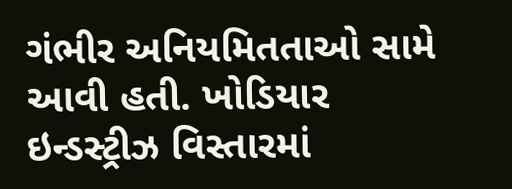ગંભીર અનિયમિતતાઓ સામે આવી હતી. ખોડિયાર ઇન્ડસ્ટ્રીઝ વિસ્તારમાં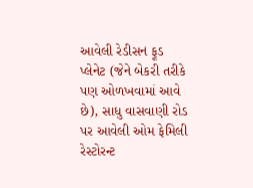આવેલી રેડીસન ફૂડ પ્લેનેટ (જેને બેકરી તરીકે પણ ઓળખવામાં આવે છે), સાધુ વાસવાણી રોડ પર આવેલી ઓમ ફેમિલી રેસ્ટોરન્ટ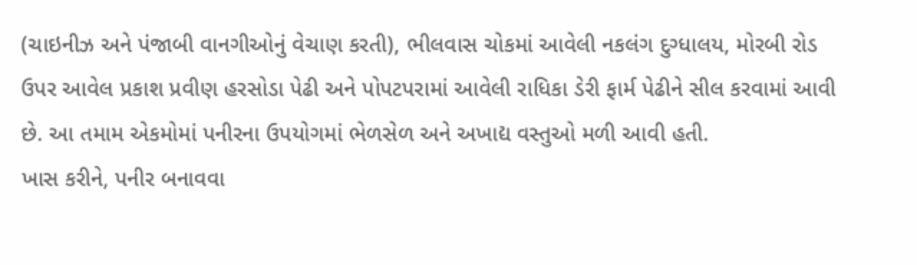(ચાઇનીઝ અને પંજાબી વાનગીઓનું વેચાણ કરતી), ભીલવાસ ચોકમાં આવેલી નકલંગ દુગ્ધાલય, મોરબી રોડ ઉપર આવેલ પ્રકાશ પ્રવીણ હરસોડા પેઢી અને પોપટપરામાં આવેલી રાધિકા ડેરી ફાર્મ પેઢીને સીલ કરવામાં આવી છે. આ તમામ એકમોમાં પનીરના ઉપયોગમાં ભેળસેળ અને અખાદ્ય વસ્તુઓ મળી આવી હતી.
ખાસ કરીને, પનીર બનાવવા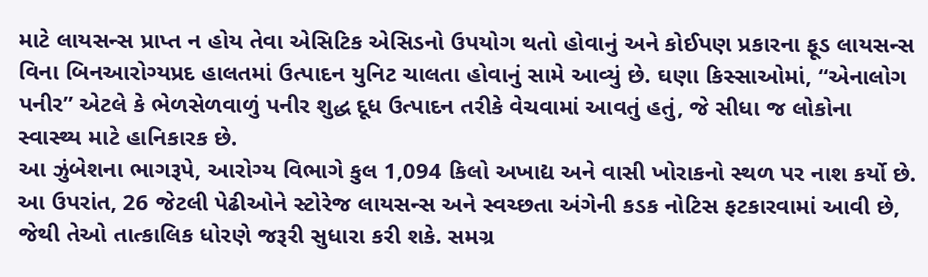માટે લાયસન્સ પ્રાપ્ત ન હોય તેવા એસિટિક એસિડનો ઉપયોગ થતો હોવાનું અને કોઈપણ પ્રકારના ફૂડ લાયસન્સ વિના બિનઆરોગ્યપ્રદ હાલતમાં ઉત્પાદન યુનિટ ચાલતા હોવાનું સામે આવ્યું છે. ઘણા કિસ્સાઓમાં, “એનાલોગ પનીર” એટલે કે ભેળસેળવાળું પનીર શુદ્ધ દૂધ ઉત્પાદન તરીકે વેચવામાં આવતું હતું, જે સીધા જ લોકોના સ્વાસ્થ્ય માટે હાનિકારક છે.
આ ઝુંબેશના ભાગરૂપે, આરોગ્ય વિભાગે કુલ 1,094 કિલો અખાદ્ય અને વાસી ખોરાકનો સ્થળ પર નાશ કર્યો છે. આ ઉપરાંત, 26 જેટલી પેઢીઓને સ્ટોરેજ લાયસન્સ અને સ્વચ્છતા અંગેની કડક નોટિસ ફટકારવામાં આવી છે, જેથી તેઓ તાત્કાલિક ધોરણે જરૂરી સુધારા કરી શકે. સમગ્ર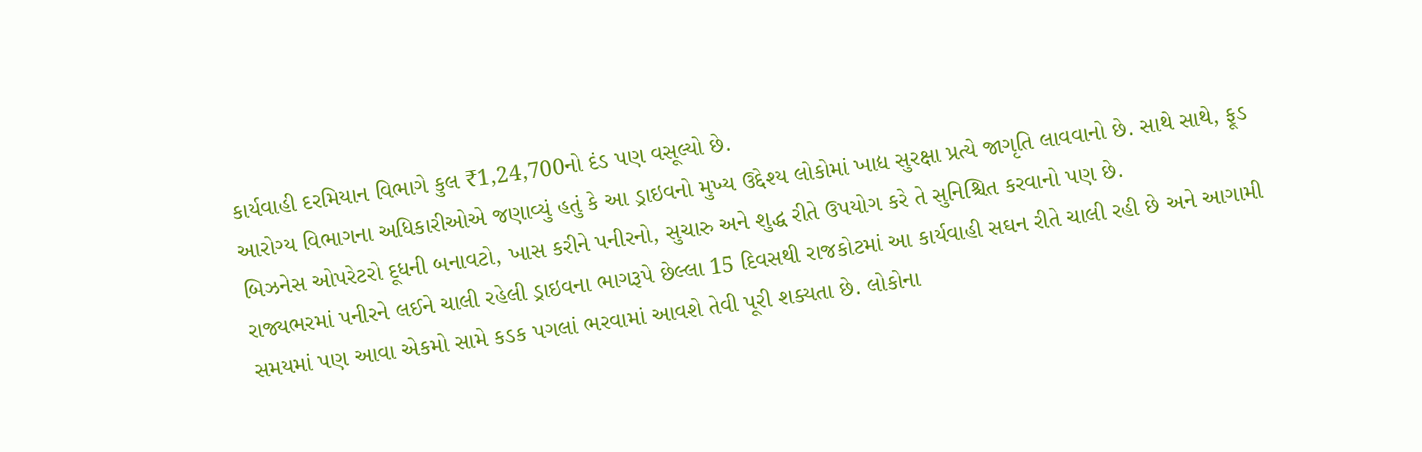કાર્યવાહી દરમિયાન વિભાગે કુલ ₹1,24,700નો દંડ પણ વસૂલ્યો છે.
આરોગ્ય વિભાગના અધિકારીઓએ જણાવ્યું હતું કે આ ડ્રાઇવનો મુખ્ય ઉદ્દેશ્ય લોકોમાં ખાદ્ય સુરક્ષા પ્રત્યે જાગૃતિ લાવવાનો છે. સાથે સાથે, ફૂડ બિઝનેસ ઓપરેટરો દૂધની બનાવટો, ખાસ કરીને પનીરનો, સુચારુ અને શુદ્ધ રીતે ઉપયોગ કરે તે સુનિશ્ચિત કરવાનો પણ છે.
રાજ્યભરમાં પનીરને લઈને ચાલી રહેલી ડ્રાઇવના ભાગરૂપે છેલ્લા 15 દિવસથી રાજકોટમાં આ કાર્યવાહી સઘન રીતે ચાલી રહી છે અને આગામી સમયમાં પણ આવા એકમો સામે કડક પગલાં ભરવામાં આવશે તેવી પૂરી શક્યતા છે. લોકોના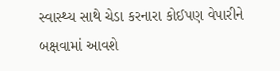સ્વાસ્થ્ય સાથે ચેડા કરનારા કોઈપણ વેપારીને બક્ષવામાં આવશે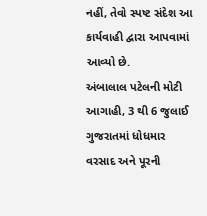નહીં, તેવો સ્પષ્ટ સંદેશ આ કાર્યવાહી દ્વારા આપવામાં આવ્યો છે.
અંબાલાલ પટેલની મોટી આગાહી, 3 થી 6 જુલાઈ ગુજરાતમાં ધોધમાર વરસાદ અને પૂરની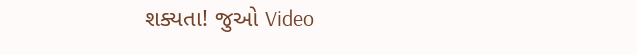શક્યતા! જુઓ Video